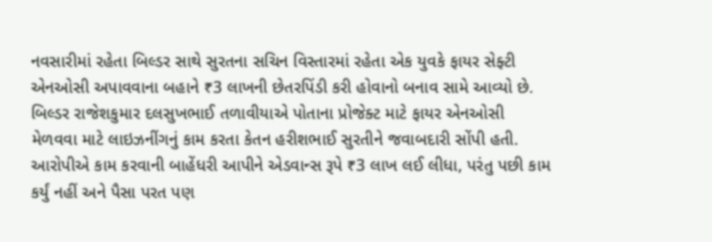નવસારીમાં રહેતા બિલ્ડર સાથે સુરતના સચિન વિસ્તારમાં રહેતા એક યુવકે ફાયર સેફ્ટી એનઓસી અપાવવાના બહાને ₹3 લાખની છેતરપિંડી કરી હોવાનો બનાવ સામે આવ્યો છે. બિલ્ડર રાજેશકુમાર દલસુખભાઈ તળાવીયાએ પોતાના પ્રોજેક્ટ માટે ફાયર એનઓસી મેળવવા માટે લાઇઝનીંગનું કામ કરતા કેતન હરીશભાઈ સુરતીને જવાબદારી સોંપી હતી. આરોપીએ કામ કરવાની બાહેંધરી આપીને એડવાન્સ રૂપે ₹3 લાખ લઈ લીધા, પરંતુ પછી કામ કર્યું નહીં અને પૈસા પરત પણ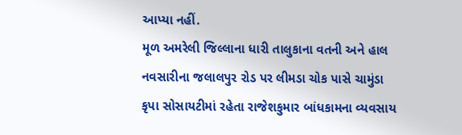આપ્યા નહીં.
મૂળ અમરેલી જિલ્લાના ધારી તાલુકાના વતની અને હાલ નવસારીના જલાલપુર રોડ પર લીમડા ચોક પાસે ચામુંડા કૃપા સોસાયટીમાં રહેતા રાજેશકુમાર બાંધકામના વ્યવસાય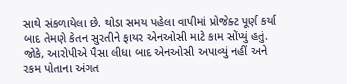સાથે સંકળાયેલા છે. થોડા સમય પહેલા વાપીમાં પ્રોજેક્ટ પૂર્ણ કર્યા બાદ તેમણે કેતન સુરતીને ફાયર એનઓસી માટે કામ સોંપ્યું હતું. જોકે, આરોપીએ પૈસા લીધા બાદ એનઓસી અપાવ્યું નહીં અને રકમ પોતાના અંગત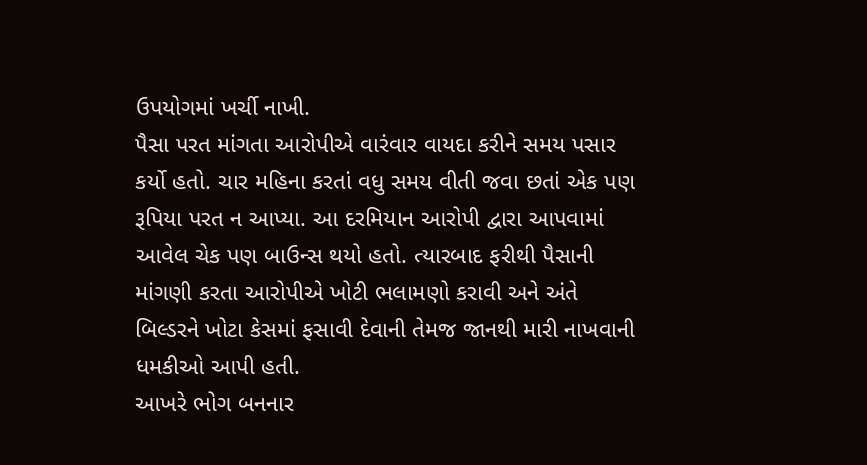ઉપયોગમાં ખર્ચી નાખી.
પૈસા પરત માંગતા આરોપીએ વારંવાર વાયદા કરીને સમય પસાર કર્યો હતો. ચાર મહિના કરતાં વધુ સમય વીતી જવા છતાં એક પણ રૂપિયા પરત ન આપ્યા. આ દરમિયાન આરોપી દ્વારા આપવામાં આવેલ ચેક પણ બાઉન્સ થયો હતો. ત્યારબાદ ફરીથી પૈસાની માંગણી કરતા આરોપીએ ખોટી ભલામણો કરાવી અને અંતે બિલ્ડરને ખોટા કેસમાં ફસાવી દેવાની તેમજ જાનથી મારી નાખવાની ધમકીઓ આપી હતી.
આખરે ભોગ બનનાર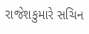રાજેશકુમારે સચિન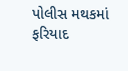પોલીસ મથકમાં ફરિયાદ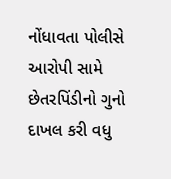નોંધાવતા પોલીસે આરોપી સામે છેતરપિંડીનો ગુનો દાખલ કરી વધુ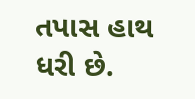તપાસ હાથ ધરી છે.